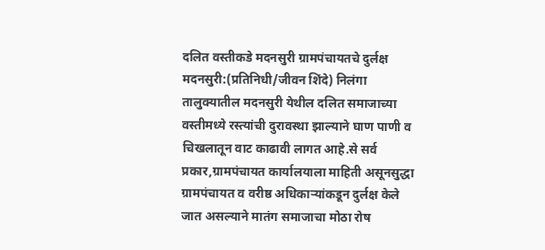दलित वस्तीकडे मदनसुरी ग्रामपंचायतचे दुर्लक्ष
मदनसुरी:(प्रतिनिधी/जीवन शिंदे) निलंगा तालुक्यातील मदनसुरी येथील दलित समाजाच्या वस्तीमध्ये रस्त्यांची दुरावस्था झाल्याने घाण पाणी व चिखलातून वाट काढावी लागत आहे.से सर्व प्रकार,ग्रामपंचायत कार्यालयाला माहिती असूनसुद्धा ग्रामपंचायत व वरीष्ठ अधिकाऱ्यांकडून दुर्लक्ष केले जात असल्याने मातंग समाजाचा मोठा रोष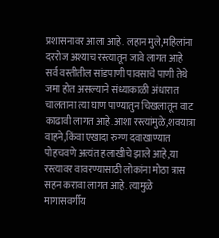प्रशासनावर आला आहे. लहान मुले,महिलांना दररोज अश्याच रस्त्यातून जावे लागत आहे सर्व वस्तीतील सांडपाणी पावसाचे पाणी तेथे जमा होत असल्याने संध्याकाळी अंधारात चालताना त्या घाण पाण्यातुन चिखलातून वाट काढावी लागत आहे.आशा रस्त्यांमुळे,शवयात्रा वाहने,किंवा एखादा रुग्ण दवाखाण्यात पोहचवणे अत्यंत हलाखीचे झाले आहे,या रस्त्यावर वावरण्यासाठी लोकांना मोठा त्रास सहन करावा लागत आहे. त्यामुळे मागासवर्गीय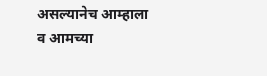असल्यानेच आम्हाला व आमच्या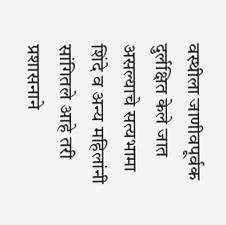वस्थीला जाणीवपूर्वक दुर्लक्षित केले जात असल्याचे सत्यभामा शिंदे व अन्य महिलांनी सांगितले आहे तरी प्रशासनाने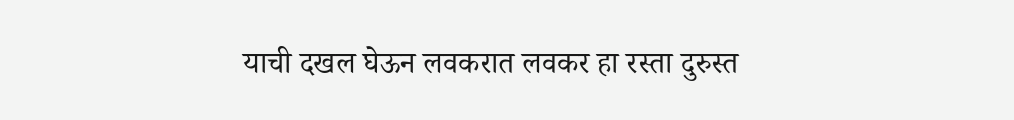याची दखल घेऊन लवकरात लवकर हा रस्ता दुरुस्त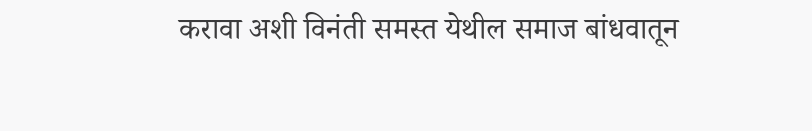करावा अशी विनंती समस्त येथील समाज बांधवातून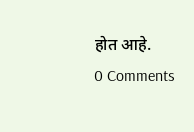होत आहे.
0 Comments